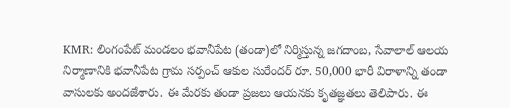KMR: లింగంపేట్ మండలం భవానీపేట (తండా)లో నిర్మిస్తున్న జగదాంబ, సేవాలాల్ ఆలయ నిర్మాణానికి భవానీపేట గ్రామ సర్పంచ్ ఆకుల సురేందర్ రూ. 50,000 భారీ విరాళాన్ని తండా వాసులకు అందజేశారు. ఈ మేరకు తండా ప్రజలు ఆయనకు కృతజ్ఞతలు తెలిపారు. ఈ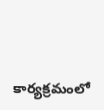కార్యక్రమంలో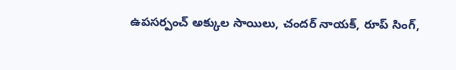ఉపసర్పంచ్ అక్కుల సాయిలు, చందర్ నాయక్, రూప్ సింగ్,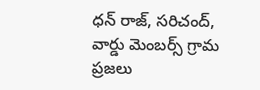ధన్ రాజ్, సరిచంద్, వార్డు మెంబర్స్ గ్రామ ప్రజలు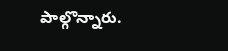పాల్గొన్నారు.